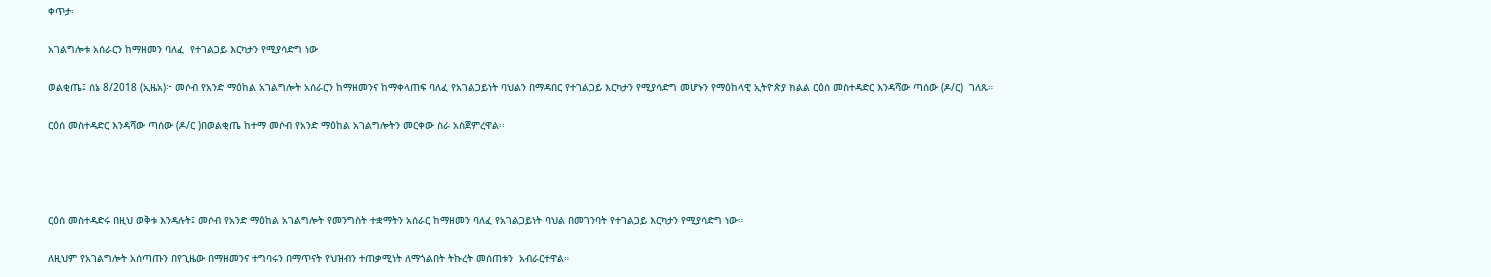ቀጥታ፡

አገልግሎቱ አሰራርን ከማዘመን ባለፈ  የተገልጋይ እርካታን የሚያሳድግ ነው

ወልቂጤ፤ ሰኔ 8/2018 (ኢዜአ)፦ መሶብ የአንድ ማዕከል አገልግሎት አሰራርን ከማዘመንና ከማቀላጠፍ ባለፈ የአገልጋይነት ባህልን በማዳበር የተገልጋይ እርካታን የሚያሳድግ መሆኑን የማዕከላዊ ኢትዮጵያ ክልል ርዕሰ መስተዳድር እንዳሻው ጣሰው (ዶ/ር)  ገለጹ።

ርዕሰ መስተዳድር እንዳሻው ጣሰው (ዶ/ር )በወልቂጤ ከተማ መሶብ የአንድ ማዕከል አገልግሎትን መርቀው ስራ አስጀምረዋል፡፡




ርዕሰ መስተዳድሩ በዚህ ወቅቱ እንዳሉት፤ መሶብ የአንድ ማዕከል አገልግሎት የመንግስት ተቋማትን አሰራር ከማዘመን ባለፈ የአገልጋይነት ባህል በመገንባት የተገልጋይ እርካታን የሚያሳድግ ነው።

ለዚህም የአገልግሎት አሰጣጡን በየጊዜው በማዘመንና ተግባሩን በማጥናት የህዝብን ተጠቃሚነት ለማጎልበት ትኩረት መሰጠቱን  አብራርተዋል።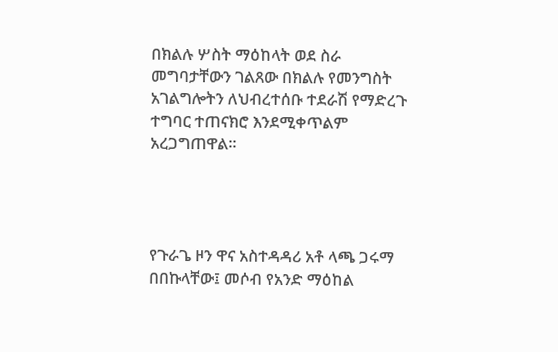በክልሉ ሦስት ማዕከላት ወደ ስራ መግባታቸውን ገልጸው በክልሉ የመንግስት አገልግሎትን ለህብረተሰቡ ተደራሽ የማድረጉ ተግባር ተጠናክሮ እንደሚቀጥልም አረጋግጠዋል።




የጉራጌ ዞን ዋና አስተዳዳሪ አቶ ላጫ ጋሩማ በበኩላቸው፤ መሶብ የአንድ ማዕከል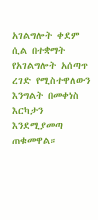አገልግሎት ቀደም ሲል በተቋማት የአገልግሎት አሰጣጥ ረገድ የሚስተዋለውን እንግልት በመቀነስ እርካታን እንደሚያመጣ ጠቁመዋል።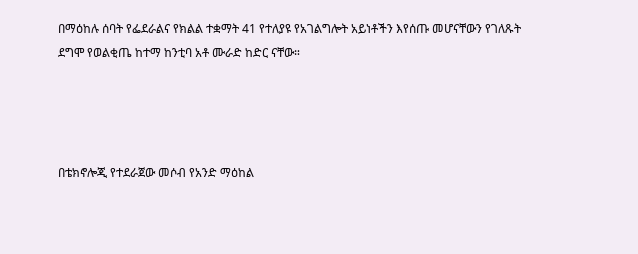በማዕከሉ ሰባት የፌደራልና የክልል ተቋማት 41 የተለያዩ የአገልግሎት አይነቶችን እየሰጡ መሆናቸውን የገለጹት ደግሞ የወልቂጤ ከተማ ከንቲባ አቶ ሙራድ ከድር ናቸው።




በቴክኖሎጂ የተደራጀው መሶብ የአንድ ማዕከል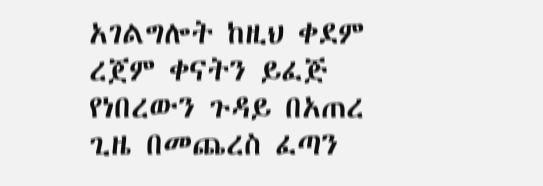አገልግሎት ከዚህ ቀደም ረጀም ቀናትን ይፈጅ የነበረውን ጉዳይ በአጠረ ጊዜ በመጨረስ ፈጣን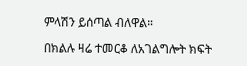ምላሽን ይሰጣል ብለዋል።

በክልሉ ዛሬ ተመርቆ ለአገልግሎት ክፍት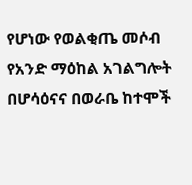የሆነው የወልቂጤ መሶብ የአንድ ማዕከል አገልግሎት በሆሳዕናና በወራቤ ከተሞች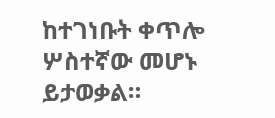ከተገነቡት ቀጥሎ  ሦስተኛው መሆኑ ይታወቃል።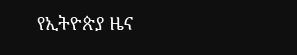የኢትዮጵያ ዜና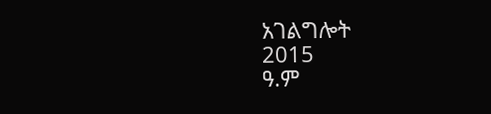አገልግሎት
2015
ዓ.ም